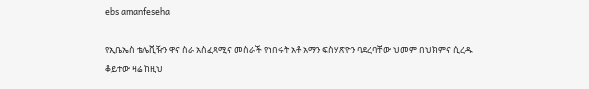ebs amanfeseha

የኢቤኤስ ቴሌቪዥን ዋና ስራ አስፈጻሚና መስራች የነበሩት አቶ አማን ፍስሃጽዮን ባደረባቸው ህመም በህክምና ሲረዱ ቆይተው ዛሬ ከዚህ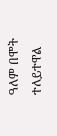ዓለም በሞት ተለይተዋል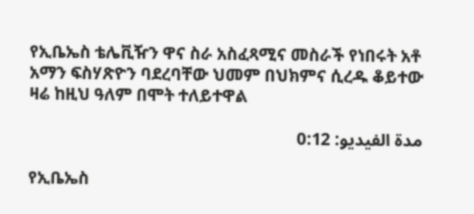የኢቤኤስ ቴሌቪዥን ዋና ስራ አስፈጻሚና መስራች የነበሩት አቶ አማን ፍስሃጽዮን ባደረባቸው ህመም በህክምና ሲረዱ ቆይተው ዛሬ ከዚህ ዓለም በሞት ተለይተዋል

مدة الفيديو: 0:12

የኢቤኤስ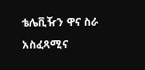ቴሌቪዥን ዋና ስራ አስፈጻሚና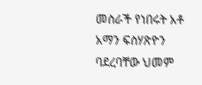መስራች የነበሩት አቶ አማን ፍስሃጽዮን ባደረባቸው ህመም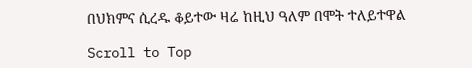በህክምና ሲረዱ ቆይተው ዛሬ ከዚህ ዓለም በሞት ተለይተዋል

Scroll to Top